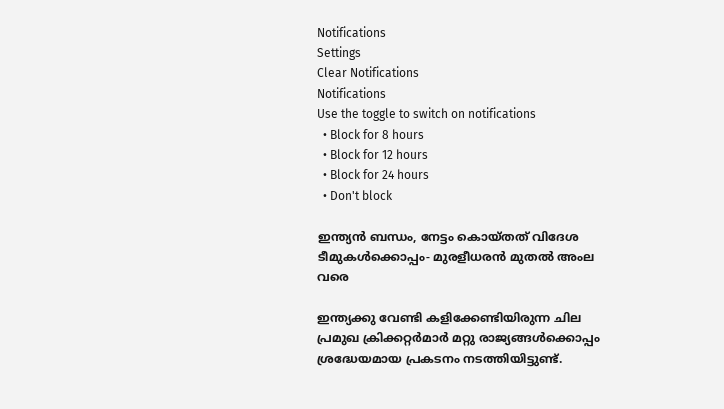Notifications
Settings
Clear Notifications
Notifications
Use the toggle to switch on notifications
  • Block for 8 hours
  • Block for 12 hours
  • Block for 24 hours
  • Don't block

ഇന്ത്യന്‍ ബന്ധം, നേട്ടം കൊയ്തത് വിദേശ ടീമുകള്‍ക്കൊപ്പം- മുരളീധരന്‍ മുതല്‍ അംല വരെ

ഇന്ത്യക്കു വേണ്ടി കളിക്കേണ്ടിയിരുന്ന ചില പ്രമുഖ ക്രിക്കറ്റര്‍മാര്‍ മറ്റു രാജ്യങ്ങള്‍ക്കൊപ്പം ശ്രദ്ധേയമായ പ്രകടനം നടത്തിയിട്ടുണ്ട്.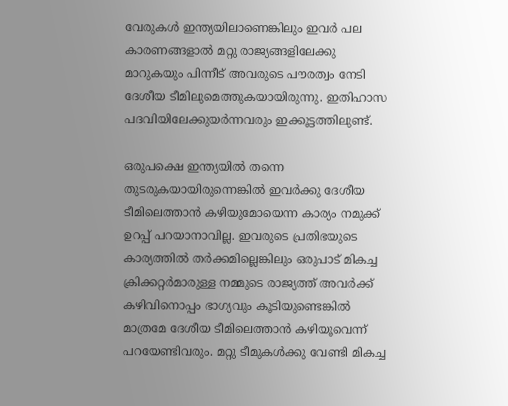വേരുകള്‍ ഇന്ത്യയിലാണെങ്കിലും ഇവര്‍ പല കാരണങ്ങളാല്‍ മറ്റു രാജ്യങ്ങളിലേക്കു മാറുകയും പിന്നീട് അവരുടെ പൗരത്വം നേടി ദേശീയ ടീമിലുമെത്തുകയായിരുന്നു. ഇതിഹാസ പദവിയിലേക്കുയര്‍ന്നവരും ഇക്കൂട്ടത്തിലുണ്ട്.

ഒരുപക്ഷെ ഇന്ത്യയില്‍ തന്നെ തുടരുകയായിരുന്നെങ്കില്‍ ഇവര്‍ക്കു ദേശീയ ടീമിലെത്താന്‍ കഴിയുമോയെന്ന കാര്യം നമുക്ക് ഉറപ്പ് പറയാനാവില്ല. ഇവരുടെ പ്രതിഭയുടെ കാര്യത്തില്‍ തര്‍ക്കമില്ലെങ്കിലും ഒരുപാട് മികച്ച ക്രിക്കറ്റര്‍മാരുള്ള നമ്മുടെ രാജ്യത്ത് അവര്‍ക്ക് കഴിവിനൊപ്പം ഭാഗ്യവും കൂടിയുണ്ടെങ്കില്‍ മാത്രമേ ദേശീയ ടീമിലെത്താന്‍ കഴിയൂവെന്ന് പറയേണ്ടിവരും. മറ്റു ടീമുകള്‍ക്കു വേണ്ടി മികച്ച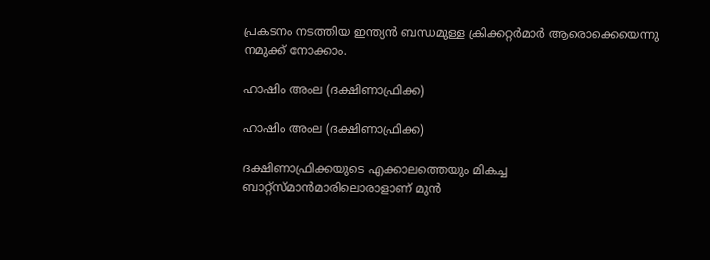പ്രകടനം നടത്തിയ ഇന്ത്യന്‍ ബന്ധമുള്ള ക്രിക്കറ്റര്‍മാര്‍ ആരൊക്കെയെന്നു നമുക്ക് നോക്കാം.

ഹാഷിം അംല (ദക്ഷിണാഫ്രിക്ക)

ഹാഷിം അംല (ദക്ഷിണാഫ്രിക്ക)

ദക്ഷിണാഫ്രിക്കയുടെ എക്കാലത്തെയും മികച്ച ബാറ്റ്‌സ്മാന്‍മാരിലൊരാളാണ് മുന്‍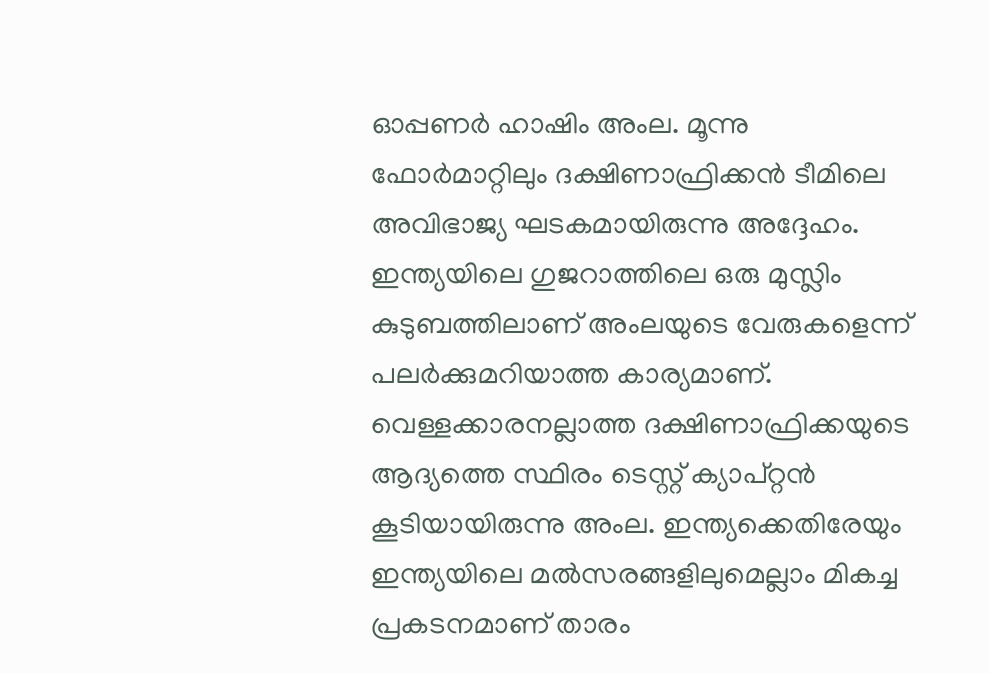ഓപ്പണര്‍ ഹാഷിം അംല. മൂന്നു ഫോര്‍മാറ്റിലും ദക്ഷിണാഫ്രിക്കന്‍ ടീമിലെ അവിഭാജ്യ ഘടകമായിരുന്നു അദ്ദേഹം. ഇന്ത്യയിലെ ഗുജറാത്തിലെ ഒരു മുസ്ലിം കുടുബത്തിലാണ് അംലയുടെ വേരുകളെന്ന് പലര്‍ക്കുമറിയാത്ത കാര്യമാണ്.
വെള്ളക്കാരനല്ലാത്ത ദക്ഷിണാഫ്രിക്കയുടെ ആദ്യത്തെ സ്ഥിരം ടെസ്റ്റ് ക്യാപ്റ്റന്‍ കൂടിയായിരുന്നു അംല. ഇന്ത്യക്കെതിരേയും ഇന്ത്യയിലെ മല്‍സരങ്ങളിലുമെല്ലാം മികച്ച പ്രകടനമാണ് താരം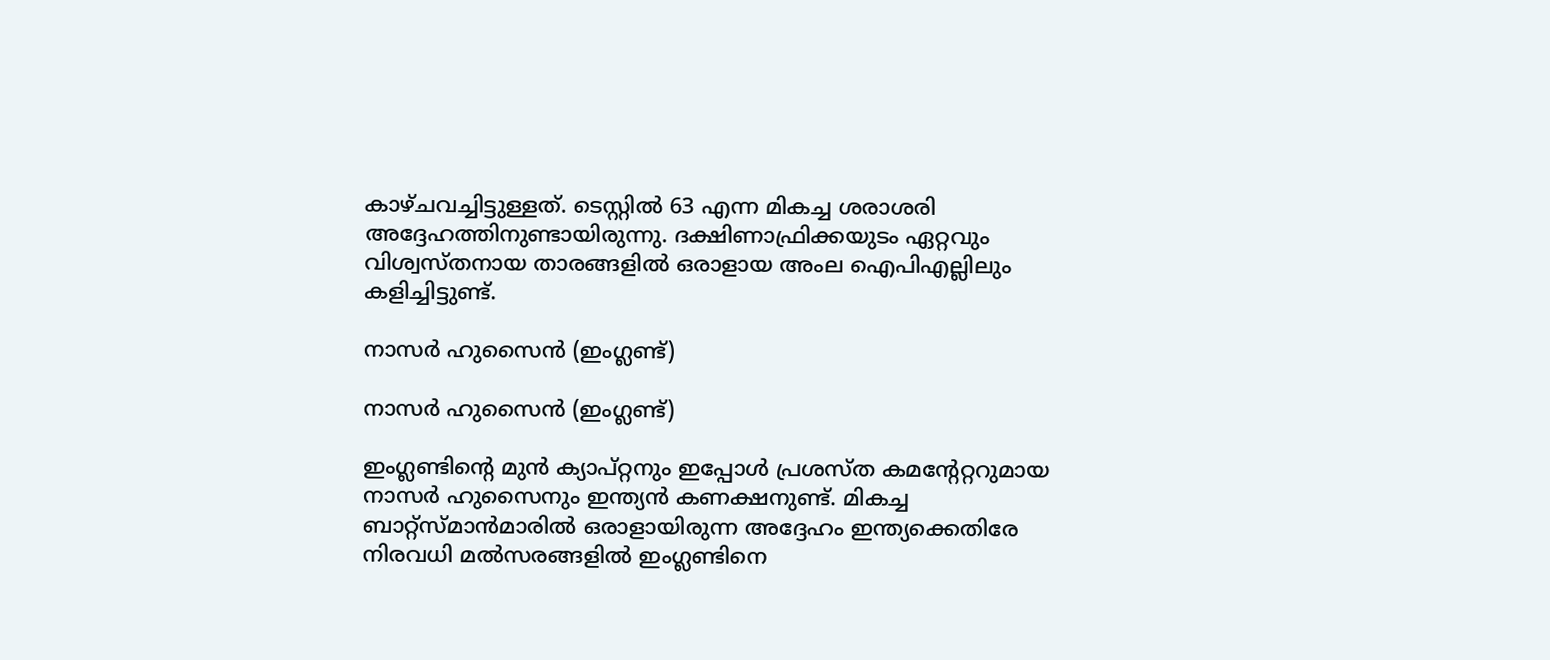കാഴ്ചവച്ചിട്ടുള്ളത്. ടെസ്റ്റില്‍ 63 എന്ന മികച്ച ശരാശരി അദ്ദേഹത്തിനുണ്ടായിരുന്നു. ദക്ഷിണാഫ്രിക്കയുടം ഏറ്റവും വിശ്വസ്തനായ താരങ്ങളില്‍ ഒരാളായ അംല ഐപിഎല്ലിലും കളിച്ചിട്ടുണ്ട്.

നാസര്‍ ഹുസൈന്‍ (ഇംഗ്ലണ്ട്)

നാസര്‍ ഹുസൈന്‍ (ഇംഗ്ലണ്ട്)

ഇംഗ്ലണ്ടിന്റെ മുന്‍ ക്യാപ്റ്റനും ഇപ്പോള്‍ പ്രശസ്ത കമന്റേറ്ററുമായ നാസര്‍ ഹുസൈനും ഇന്ത്യന്‍ കണക്ഷനുണ്ട്. മികച്ച ബാറ്റ്‌സ്മാന്‍മാരില്‍ ഒരാളായിരുന്ന അദ്ദേഹം ഇന്ത്യക്കെതിരേ നിരവധി മല്‍സരങ്ങളില്‍ ഇംഗ്ലണ്ടിനെ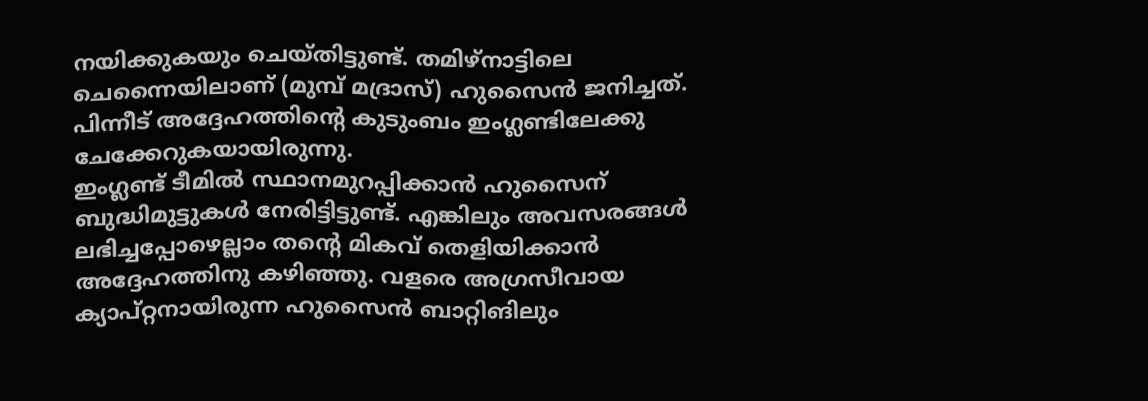നയിക്കുകയും ചെയ്തിട്ടുണ്ട്. തമിഴ്‌നാട്ടിലെ ചെന്നൈയിലാണ് (മുമ്പ് മദ്രാസ്) ഹുസൈന്‍ ജനിച്ചത്. പിന്നീട് അദ്ദേഹത്തിന്റെ കുടുംബം ഇംഗ്ലണ്ടിലേക്കു ചേക്കേറുകയായിരുന്നു.
ഇംഗ്ലണ്ട് ടീമില്‍ സ്ഥാനമുറപ്പിക്കാന്‍ ഹുസൈന് ബുദ്ധിമുട്ടുകള്‍ നേരിട്ടിട്ടുണ്ട്. എങ്കിലും അവസരങ്ങള്‍ ലഭിച്ചപ്പോഴെല്ലാം തന്റെ മികവ് തെളിയിക്കാന്‍ അദ്ദേഹത്തിനു കഴിഞ്ഞു. വളരെ അഗ്രസീവായ ക്യാപ്റ്റനായിരുന്ന ഹുസൈന്‍ ബാറ്റിങിലും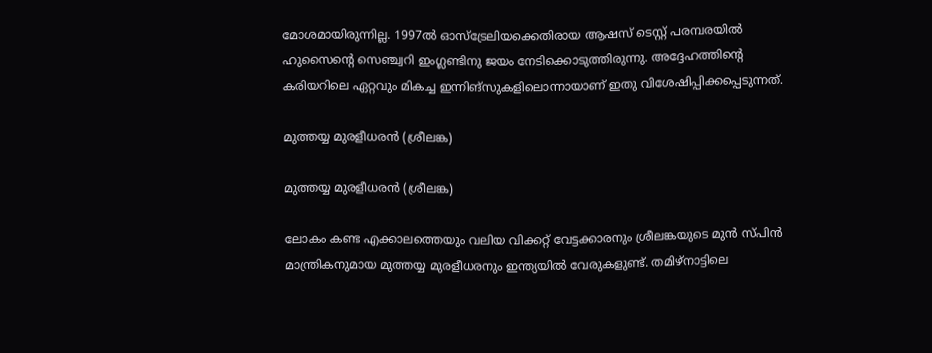മോശമായിരുന്നില്ല. 1997ല്‍ ഓസ്‌ട്രേലിയക്കെതിരായ ആഷസ് ടെസ്റ്റ് പരമ്പരയില്‍ ഹുസൈന്റെ സെഞ്ച്വറി ഇംഗ്ലണ്ടിനു ജയം നേടിക്കൊടുത്തിരുന്നു. അദ്ദേഹത്തിന്റെ കരിയറിലെ ഏറ്റവും മികച്ച ഇന്നിങ്‌സുകളിലൊന്നായാണ് ഇതു വിശേഷിപ്പിക്കപ്പെടുന്നത്.

മുത്തയ്യ മുരളീധരന്‍ (ശ്രീലങ്ക)

മുത്തയ്യ മുരളീധരന്‍ (ശ്രീലങ്ക)

ലോകം കണ്ട എക്കാലത്തെയും വലിയ വിക്കറ്റ് വേട്ടക്കാരനും ശ്രീലങ്കയുടെ മുന്‍ സ്പിന്‍ മാന്ത്രികനുമായ മുത്തയ്യ മുരളീധരനും ഇന്ത്യയില്‍ വേരുകളുണ്ട്. തമിഴ്‌നാട്ടിലെ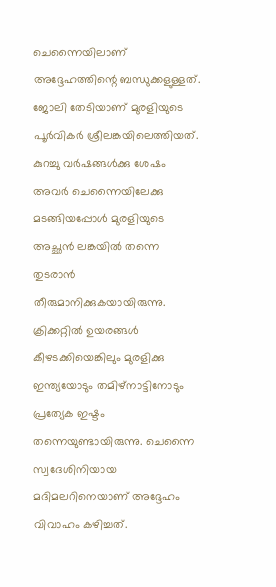ചെന്നൈയിലാണ് അദ്ദേഹത്തിന്റെ ബന്ധുക്കളുള്ളത്. ജോലി തേടിയാണ് മുരളിയുടെ പൂര്‍വികര്‍ ശ്രീലങ്കയിലെത്തിയത്. കുറച്ചു വര്‍ഷങ്ങള്‍ക്കു ശേഷം അവര്‍ ചെന്നൈയിലേക്കു മടങ്ങിയപ്പോള്‍ മുരളിയുടെ അച്ഛന്‍ ലങ്കയില്‍ തന്നെ തുടരാന്‍ തീരുമാനിക്കുകയായിരുന്നു.
ക്രിക്കറ്റില്‍ ഉയരങ്ങള്‍ കീഴടക്കിയെങ്കിലും മുരളിക്കു ഇന്ത്യയോടും തമിഴ്‌നാട്ടിനോടും പ്രത്യേക ഇഷ്ടം തന്നെയുണ്ടായിരുന്നു. ചെന്നൈ സ്വദേശിനിയായ മദിമലറിനെയാണ് അദ്ദേഹം വിവാഹം കഴിച്ചത്.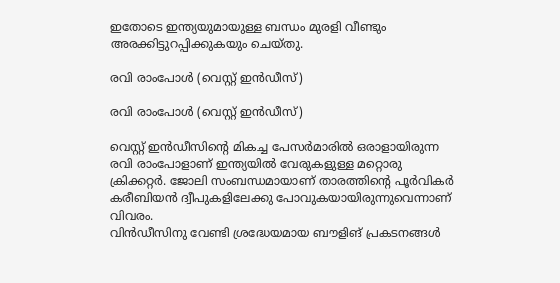ഇതോടെ ഇന്ത്യയുമായുള്ള ബന്ധം മുരളി വീണ്ടും അരക്കിട്ടുറപ്പിക്കുകയും ചെയ്തു.

രവി രാംപോള്‍ (വെസ്റ്റ് ഇന്‍ഡീസ്)

രവി രാംപോള്‍ (വെസ്റ്റ് ഇന്‍ഡീസ്)

വെസ്റ്റ് ഇന്‍ഡീസിന്റെ മികച്ച പേസര്‍മാരില്‍ ഒരാളായിരുന്ന രവി രാംപോളാണ് ഇന്ത്യയില്‍ വേരുകളുള്ള മറ്റൊരു ക്രിക്കറ്റര്‍. ജോലി സംബന്ധമായാണ് താരത്തിന്റെ പൂര്‍വികര്‍ കരീബിയന്‍ ദ്വീപുകളിലേക്കു പോവുകയായിരുന്നുവെന്നാണ് വിവരം.
വിന്‍ഡീസിനു വേണ്ടി ശ്രദ്ധേയമായ ബൗളിങ് പ്രകടനങ്ങള്‍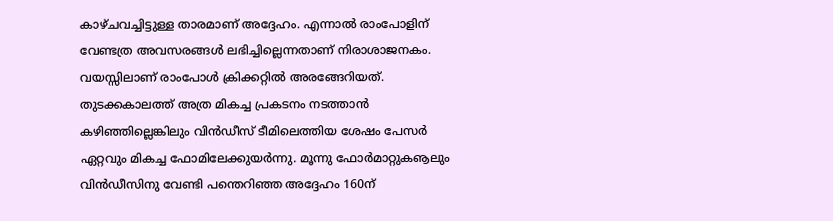കാഴ്ചവച്ചിട്ടുള്ള താരമാണ് അദ്ദേഹം. എന്നാല്‍ രാംപോളിന് വേണ്ടത്ര അവസരങ്ങള്‍ ലഭിച്ചില്ലെന്നതാണ് നിരാശാജനകം. വയസ്സിലാണ് രാംപോള്‍ ക്രിക്കറ്റില്‍ അരങ്ങേറിയത്.
തുടക്കകാലത്ത് അത്ര മികച്ച പ്രകടനം നടത്താന്‍ കഴിഞ്ഞില്ലെങ്കിലും വിന്‍ഡീസ് ടീമിലെത്തിയ ശേഷം പേസര്‍ ഏറ്റവും മികച്ച ഫോമിലേക്കുയര്‍ന്നു. മൂന്നു ഫോര്‍മാറ്റുകൡലും വിന്‍ഡീസിനു വേണ്ടി പന്തെറിഞ്ഞ അദ്ദേഹം 160ന്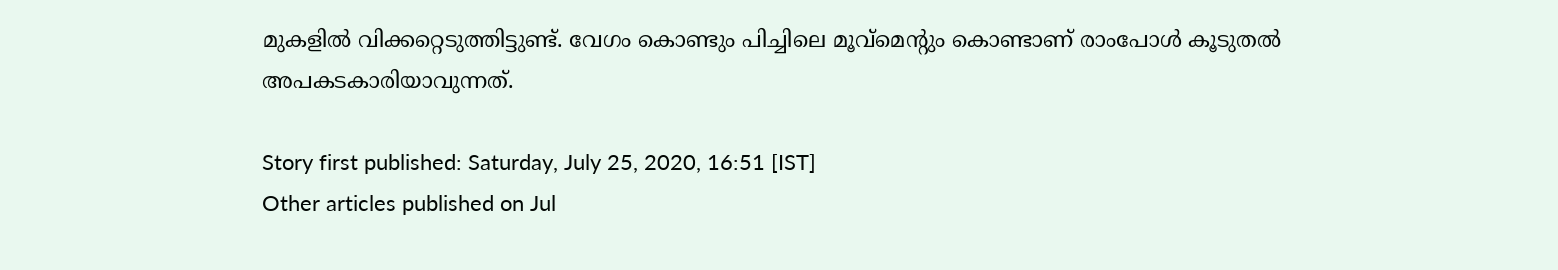മുകളില്‍ വിക്കറ്റെടുത്തിട്ടുണ്ട്. വേഗം കൊണ്ടും പിച്ചിലെ മൂവ്‌മെന്റും കൊണ്ടാണ് രാംപോള്‍ കൂടുതല്‍ അപകടകാരിയാവുന്നത്.

Story first published: Saturday, July 25, 2020, 16:51 [IST]
Other articles published on Jul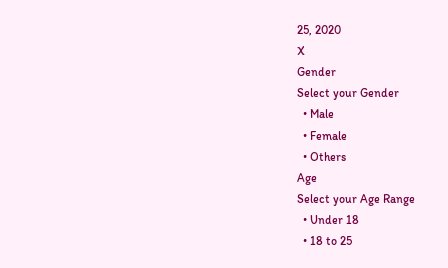25, 2020
X
Gender
Select your Gender
  • Male
  • Female
  • Others
Age
Select your Age Range
  • Under 18
  • 18 to 25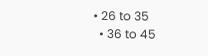• 26 to 35
  • 36 to 45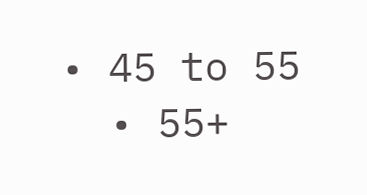• 45 to 55
  • 55+